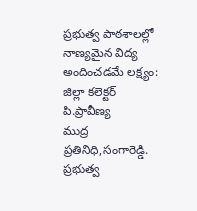ప్రభుత్వ పాఠశాలల్లో నాణ్యమైన విద్య అందించడమే లక్ష్యం: జిల్లా కలెక్టర్ పి.ప్రావీణ్య
ముద్ర ప్రతినిధి,సంగారెడ్డి.
ప్రభుత్వ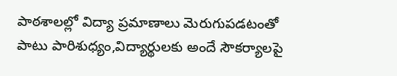పాఠశాలల్లో విద్యా ప్రమాణాలు మెరుగుపడటంతో పాటు పారిశుధ్యం,విద్యార్థులకు అందే సౌకర్యాలపై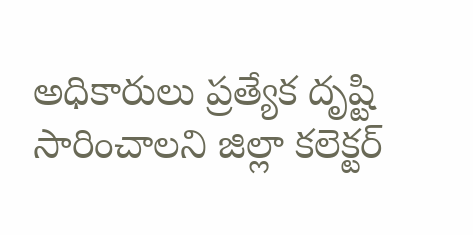అధికారులు ప్రత్యేక దృష్టి సారించాలని జిల్లా కలెక్టర్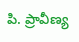పి. ప్రావీణ్య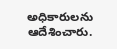అధికారులను ఆదేశించారు.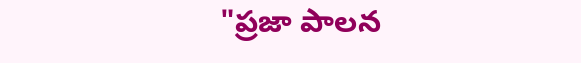"ప్రజా పాలన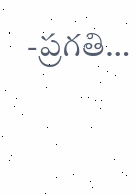-ప్రగతి…